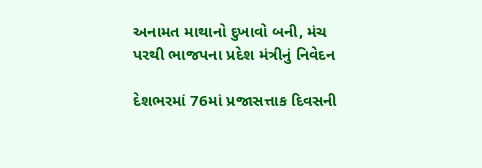અનામત માથાનો દુખાવો બની, મંચ પરથી ભાજપના પ્રદેશ મંત્રીનું નિવેદન

દેશભરમાં 76માં પ્રજાસત્તાક દિવસની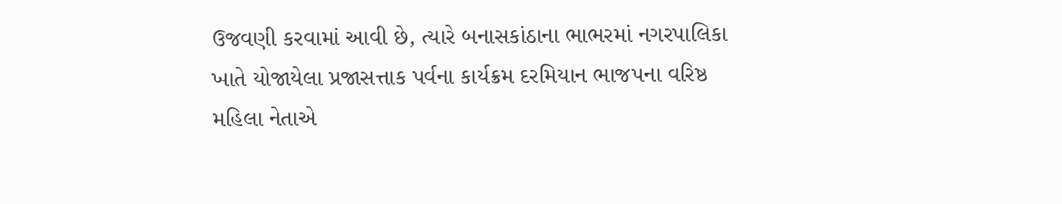ઉજવણી કરવામાં આવી છે, ત્યારે બનાસકાંઠાના ભાભરમાં નગરપાલિકા ખાતે યોજાયેલા પ્રજાસત્તાક પર્વના કાર્યક્રમ દરમિયાન ભાજપના વરિષ્ઠ મહિલા નેતાએ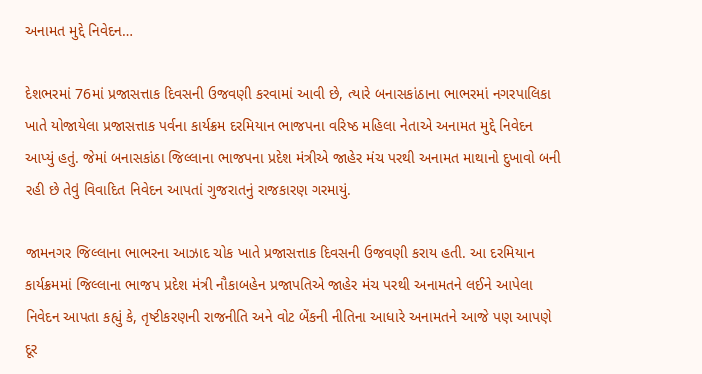અનામત મુદ્દે નિવેદન…

દેશભરમાં 76માં પ્રજાસત્તાક દિવસની ઉજવણી કરવામાં આવી છે, ત્યારે બનાસકાંઠાના ભાભરમાં નગરપાલિકા ખાતે યોજાયેલા પ્રજાસત્તાક પર્વના કાર્યક્રમ દરમિયાન ભાજપના વરિષ્ઠ મહિલા નેતાએ અનામત મુદ્દે નિવેદન આપ્યું હતું. જેમાં બનાસકાંઠા જિલ્લાના ભાજપના પ્રદેશ મંત્રીએ જાહેર મંચ પરથી અનામત માથાનો દુખાવો બની રહી છે તેવું વિવાદિત નિવેદન આપતાં ગુજરાતનું રાજકારણ ગરમાયું.

જામનગર જિલ્લાના ભાભરના આઝાદ ચોક ખાતે પ્રજાસત્તાક દિવસની ઉજવણી કરાય હતી. આ દરમિયાન કાર્યક્રમમાં જિલ્લાના ભાજપ પ્રદેશ મંત્રી નૌકાબહેન પ્રજાપતિએ જાહેર મંચ પરથી અનામતને લઈને આપેલા નિવેદન આપતા કહ્યું કે, તૃષ્ટીકરણની રાજનીતિ અને વોટ બેંકની નીતિના આધારે અનામતને આજે પણ આપણે દૂર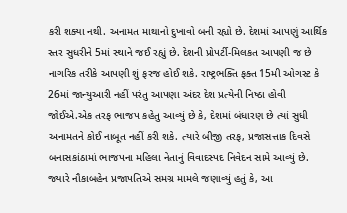કરી શક્યા નથી. અનામત માથાનો દુખાવો બની રહ્યો છે. દેશમાં આપણું આર્થિક સ્તર સુધરીને 5માં સ્થાને જઈ રહ્યું છે. દેશની પ્રોપર્ટી-મિલકત આપણી જ છે નાગરિક તરીકે આપણી શું ફરજ હોઈ શકે. રાષ્ટ્રભક્તિ ફક્ત 15મી ઓગસ્ટ કે 26માં જાન્યુઆરી નહીં પરંતુ આપણા અંદર દેશ પ્રત્યેની નિષ્ઠા હોવી જોઈએ.એક તરફ ભાજપ કહેતુ આવ્યું છે કે, દેશમાં બંધારણ છે ત્યાં સુધી અનામતને કોઈ નાબૂત નહીં કરી શકે. ત્યારે બીજી તરફ, પ્રજાસત્તાક દિવસે બનાસકાંઠામાં ભાજપના મહિલા નેતાનું વિવાદસ્પદ નિવેદન સામે આવ્યું છે. જ્યારે નૌકાબહેન પ્રજાપતિએ સમગ્ર મામલે જણાવ્યું હતું કે, આ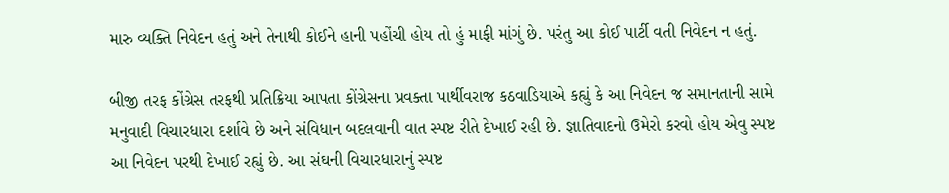મારુ વ્યક્તિ નિવેદન હતું અને તેનાથી કોઈને હાની પહોંચી હોય તો હું માફી માંગું છે. પરંતુ આ કોઈ પાર્ટી વતી નિવેદન ન હતું.

બીજી તરફ કોંગ્રેસ તરફથી પ્રતિક્રિયા આપતા કોંગ્રેસના પ્રવક્તા પાર્થીવરાજ કઠવાડિયાએ કહ્યું કે આ નિવેદન જ સમાનતાની સામે મનુવાદી વિચારધારા દર્શાવે છે અને સંવિધાન બદલવાની વાત સ્પષ્ટ રીતે દેખાઈ રહી છે. જ્ઞાતિવાદનો ઉમેરો કરવો હોય એવુ સ્પષ્ટ આ નિવેદન પરથી દેખાઈ રહ્યું છે. આ સંઘની વિચારધારાનું સ્પષ્ટ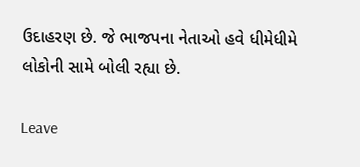ઉદાહરણ છે. જે ભાજપના નેતાઓ હવે ધીમેધીમે લોકોની સામે બોલી રહ્યા છે.

Leave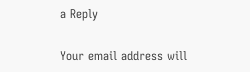a Reply

Your email address will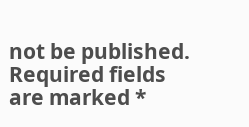not be published. Required fields are marked *